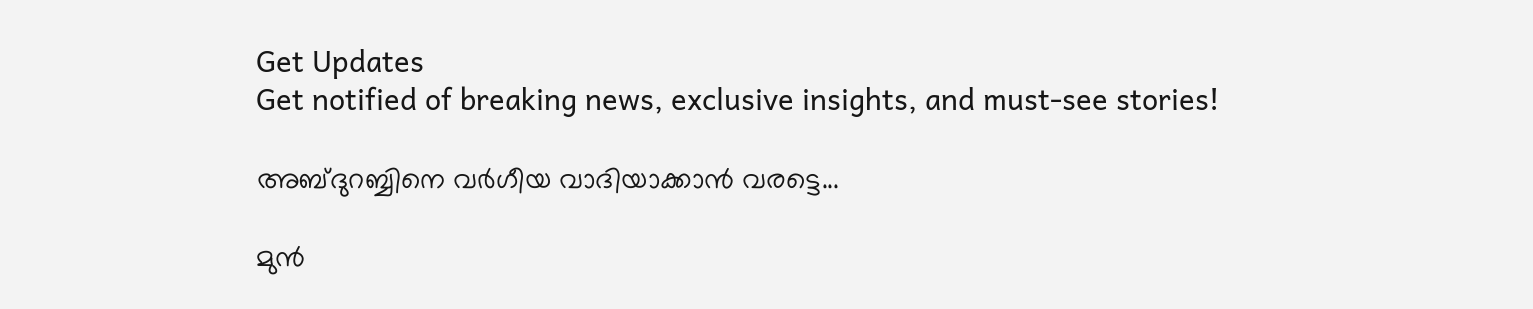Get Updates
Get notified of breaking news, exclusive insights, and must-see stories!

അബ്ദുറബ്ബിനെ വര്‍ഗീയ വാദിയാക്കാന്‍ വരട്ടെ...

മുന്‍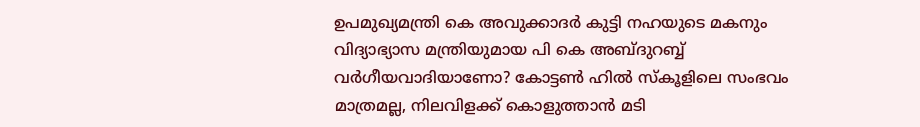ഉപമുഖ്യമന്ത്രി കെ അവുക്കാദര്‍ കുട്ടി നഹയുടെ മകനും വിദ്യാഭ്യാസ മന്ത്രിയുമായ പി കെ അബ്ദുറബ്ബ് വര്‍ഗീയവാദിയാണോ? കോട്ടണ്‍ ഹില്‍ സ്‌കൂളിലെ സംഭവം മാത്രമല്ല, നിലവിളക്ക് കൊളുത്താന്‍ മടി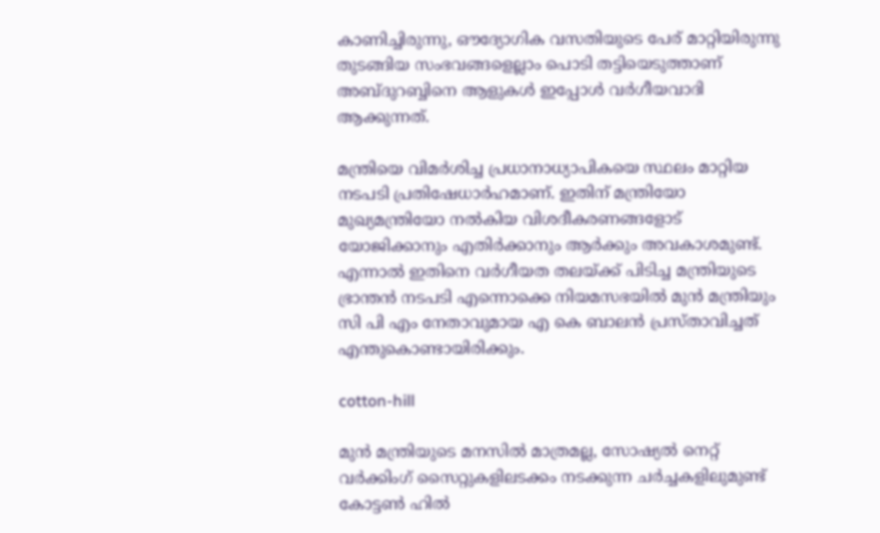കാണിച്ചിരുന്നു, ഔദ്യോഗിക വസതിയുടെ പേര് മാറ്റിയിരുന്നു തുടങ്ങിയ സംഭവങ്ങളെല്ലാം പൊടി തട്ടിയെടുത്താണ് അബ്ദുറബ്ബിനെ ആളുകള്‍ ഇപ്പോള്‍ വര്‍ഗീയവാദി ആക്കുന്നത്.

മന്ത്രിയെ വിമര്‍ശിച്ച പ്രധാനാധ്യാപികയെ സ്ഥലം മാറ്റിയ നടപടി പ്രതിഷേധാര്‍ഹമാണ്. ഇതിന് മന്ത്രിയോ മുഖ്യമന്ത്രിയോ നല്‍കിയ വിശദീകരണങ്ങളോട് യോജിക്കാനും എതിര്‍ക്കാനും ആര്‍ക്കും അവകാശമുണ്ട്. എന്നാല്‍ ഇതിനെ വര്‍ഗീയത തലയ്ക്ക് പിടിച്ച മന്ത്രിയുടെ ഭ്രാന്തന്‍ നടപടി എന്നൊക്കെ നിയമസഭയില്‍ മുന്‍ മന്ത്രിയും സി പി എം നേതാവുമായ എ കെ ബാലന്‍ പ്രസ്താവിച്ചത് എന്തുകൊണ്ടായിരിക്കും.

cotton-hill

മുന്‍ മന്ത്രിയുടെ മനസില്‍ മാത്രമല്ല, സോഷ്യല്‍ നെറ്റ് വര്‍ക്കിംഗ് സൈറ്റുകളിലടക്കം നടക്കുന്ന ചര്‍ച്ചകളിലുമുണ്ട് കോട്ടണ്‍ ഹില്‍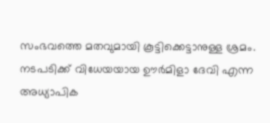സംഭവത്തെ മതവുമായി കൂട്ടിക്കെട്ടാനുള്ള ശ്രമം. നടപടിക്ക് വിധേയയായ ഊര്‍മിളാ ദേവി എന്ന അധ്യാപിക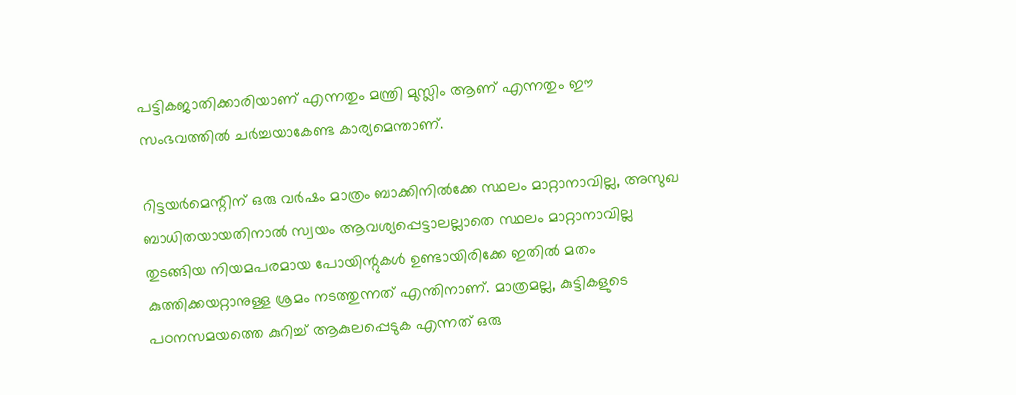പട്ടികജാതിക്കാരിയാണ് എന്നതും മന്ത്രി മുസ്ലിം ആണ് എന്നതും ഈ സംഭവത്തില്‍ ചര്‍ച്ചയാകേണ്ട കാര്യമെന്താണ്.

റിട്ടയര്‍മെന്റിന് ഒരു വര്‍ഷം മാത്രം ബാക്കിനില്‍ക്കേ സ്ഥലം മാറ്റാനാവില്ല, അസുഖ ബാധിതയായതിനാല്‍ സ്വയം ആവശ്യപ്പെട്ടാലല്ലാതെ സ്ഥലം മാറ്റാനാവില്ല തുടങ്ങിയ നിയമപരമായ പോയിന്റുകള്‍ ഉണ്ടായിരിക്കേ ഇതില്‍ മതം കുത്തിക്കയറ്റാനുള്ള ശ്രമം നടത്തുന്നത് എന്തിനാണ്. മാത്രമല്ല, കുട്ടികളുടെ പഠനസമയത്തെ കുറിച്ച് ആകുലപ്പെടുക എന്നത് ഒരു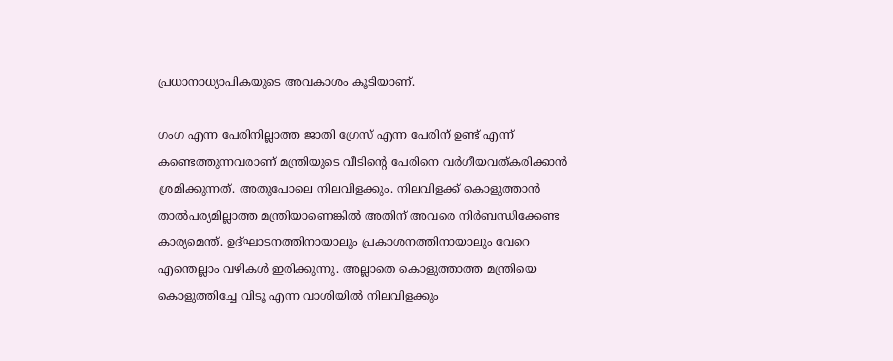പ്രധാനാധ്യാപികയുടെ അവകാശം കൂടിയാണ്.

ഗംഗ എന്ന പേരിനില്ലാത്ത ജാതി ഗ്രേസ് എന്ന പേരിന് ഉണ്ട് എന്ന് കണ്ടെത്തുന്നവരാണ് മന്ത്രിയുടെ വീടിന്റെ പേരിനെ വര്‍ഗീയവത്കരിക്കാന്‍ ശ്രമിക്കുന്നത്. അതുപോലെ നിലവിളക്കും. നിലവിളക്ക് കൊളുത്താന്‍ താല്‍പര്യമില്ലാത്ത മന്ത്രിയാണെങ്കില്‍ അതിന് അവരെ നിര്‍ബന്ധിക്കേണ്ട കാര്യമെന്ത്. ഉദ്ഘാടനത്തിനായാലും പ്രകാശനത്തിനായാലും വേറെ എന്തെല്ലാം വഴികള്‍ ഇരിക്കുന്നു. അല്ലാതെ കൊളുത്താത്ത മന്ത്രിയെ കൊളുത്തിച്ചേ വിടൂ എന്ന വാശിയില്‍ നിലവിളക്കും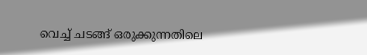വെച്ച് ചടങ്ങ് ഒരുക്കുന്നതിലെ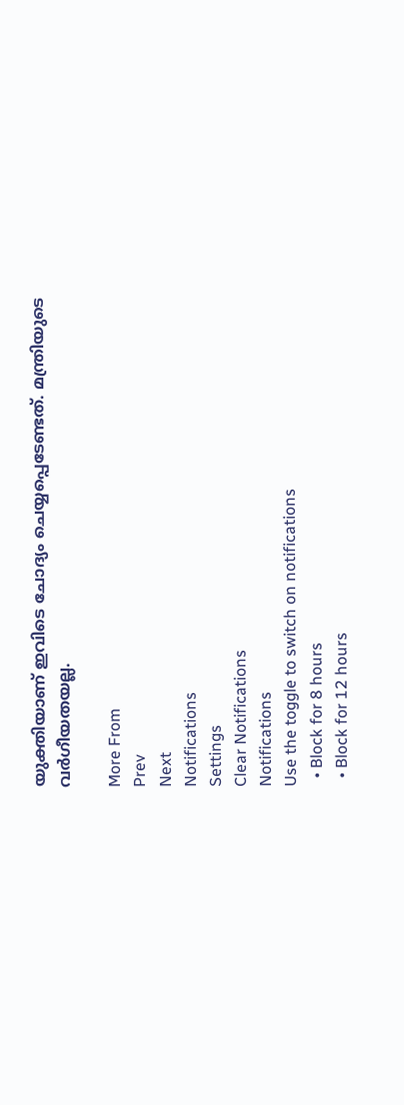യുക്തിയാണ് ഇവിടെ ചോദ്യം ചെയ്യപ്പെടേണ്ടത്. മന്ത്രിയുടെ വര്‍ഗീയതയല്ല.

More From
Prev
Next
Notifications
Settings
Clear Notifications
Notifications
Use the toggle to switch on notifications
  • Block for 8 hours
  • Block for 12 hours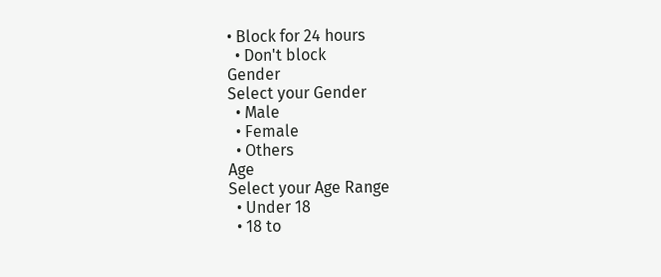• Block for 24 hours
  • Don't block
Gender
Select your Gender
  • Male
  • Female
  • Others
Age
Select your Age Range
  • Under 18
  • 18 to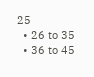25
  • 26 to 35
  • 36 to 45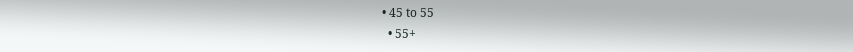• 45 to 55
  • 55+